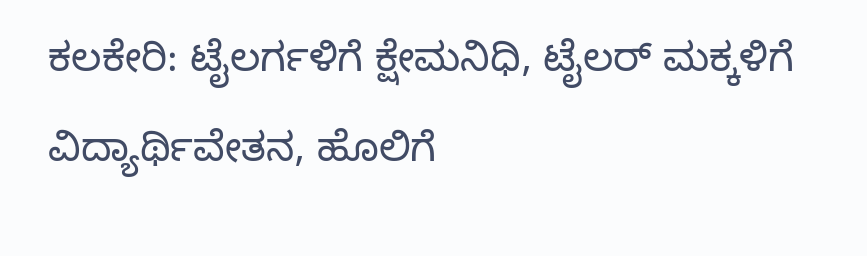ಕಲಕೇರಿ: ಟೈಲರ್ಗಳಿಗೆ ಕ್ಷೇಮನಿಧಿ, ಟೈಲರ್ ಮಕ್ಕಳಿಗೆ ವಿದ್ಯಾರ್ಥಿವೇತನ, ಹೊಲಿಗೆ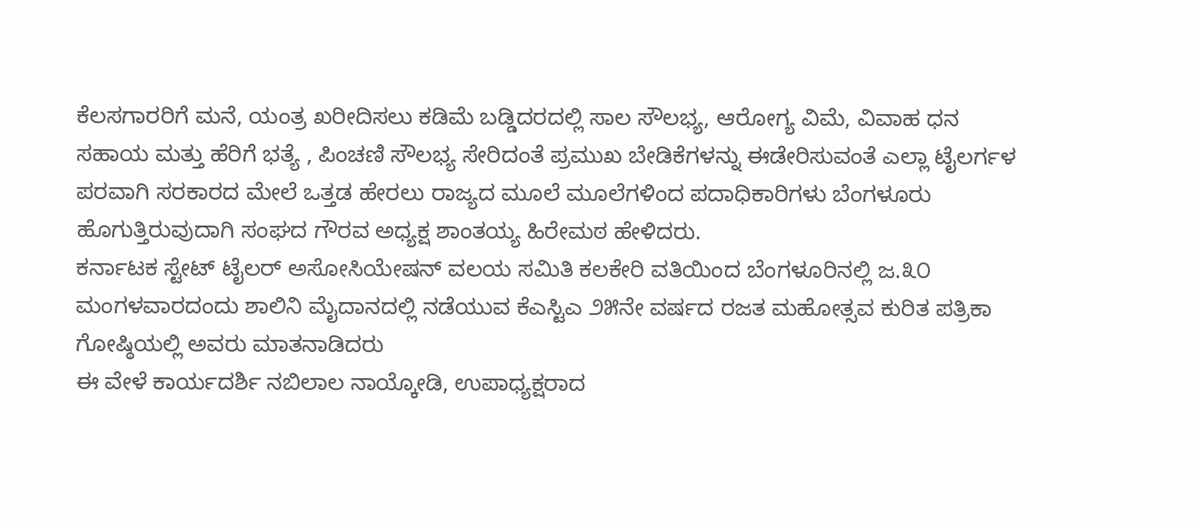ಕೆಲಸಗಾರರಿಗೆ ಮನೆ, ಯಂತ್ರ ಖರೀದಿಸಲು ಕಡಿಮೆ ಬಡ್ಡಿದರದಲ್ಲಿ ಸಾಲ ಸೌಲಭ್ಯ, ಆರೋಗ್ಯ ವಿಮೆ, ವಿವಾಹ ಧನ ಸಹಾಯ ಮತ್ತು ಹೆರಿಗೆ ಭತ್ಯೆ , ಪಿಂಚಣಿ ಸೌಲಭ್ಯ ಸೇರಿದಂತೆ ಪ್ರಮುಖ ಬೇಡಿಕೆಗಳನ್ನು ಈಡೇರಿಸುವಂತೆ ಎಲ್ಲಾ ಟೈಲರ್ಗಳ ಪರವಾಗಿ ಸರಕಾರದ ಮೇಲೆ ಒತ್ತಡ ಹೇರಲು ರಾಜ್ಯದ ಮೂಲೆ ಮೂಲೆಗಳಿಂದ ಪದಾಧಿಕಾರಿಗಳು ಬೆಂಗಳೂರು ಹೊಗುತ್ತಿರುವುದಾಗಿ ಸಂಘದ ಗೌರವ ಅಧ್ಯಕ್ಷ ಶಾಂತಯ್ಯ ಹಿರೇಮಠ ಹೇಳಿದರು.
ಕರ್ನಾಟಕ ಸ್ಟೇಟ್ ಟೈಲರ್ ಅಸೋಸಿಯೇಷನ್ ವಲಯ ಸಮಿತಿ ಕಲಕೇರಿ ವತಿಯಿಂದ ಬೆಂಗಳೂರಿನಲ್ಲಿ ಜ.೩೦ ಮಂಗಳವಾರದಂದು ಶಾಲಿನಿ ಮೈದಾನದಲ್ಲಿ ನಡೆಯುವ ಕೆಎಸ್ಟಿಎ ೨೫ನೇ ವರ್ಷದ ರಜತ ಮಹೋತ್ಸವ ಕುರಿತ ಪತ್ರಿಕಾ ಗೋಷ್ಠಿಯಲ್ಲಿ ಅವರು ಮಾತನಾಡಿದರು
ಈ ವೇಳೆ ಕಾರ್ಯದರ್ಶಿ ನಬಿಲಾಲ ನಾಯ್ಕೋಡಿ, ಉಪಾಧ್ಯಕ್ಷರಾದ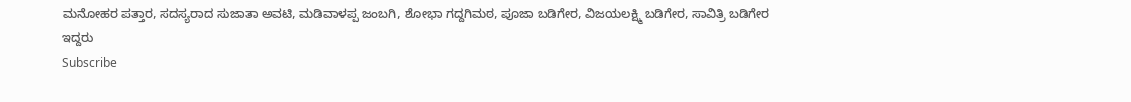ಮನೋಹರ ಪತ್ತಾರ, ಸದಸ್ಯರಾದ ಸುಜಾತಾ ಅವಟಿ, ಮಡಿವಾಳಪ್ಪ ಜಂಬಗಿ, ಶೋಭಾ ಗದ್ದಗಿಮಠ, ಪೂಜಾ ಬಡಿಗೇರ, ವಿಜಯಲಕ್ಷ್ಮಿ ಬಡಿಗೇರ, ಸಾವಿತ್ರಿ ಬಡಿಗೇರ ಇದ್ದರು
Subscribe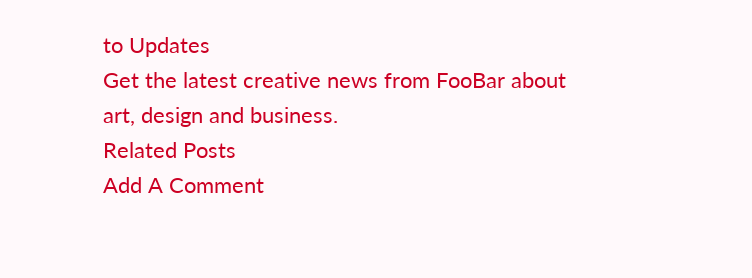to Updates
Get the latest creative news from FooBar about art, design and business.
Related Posts
Add A Comment